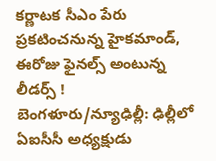కర్ణాటక సీఎం పేరు ప్రకటించనున్న హైకమాండ్, ఈరోజు ఫైనల్స్ అంటున్న లీడర్స్ !
బెంగళూరు/న్యూఢిల్లీ: ఢిల్లీలో ఏఐసీసీ అధ్యక్షుడు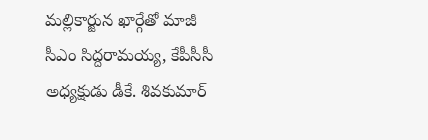మల్లికార్జున ఖార్గేతో మాజీ సీఎం సిద్దరామయ్య, కేపీసీసీ అధ్యక్షుడు డీకే. శివకుమార్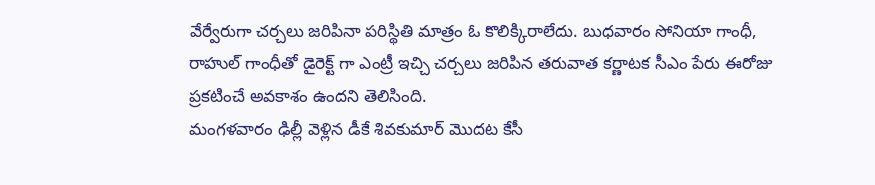వేర్వేరుగా చర్చలు జరిపినా పరిస్థితి మాత్రం ఓ కొలిక్కిరాలేదు. బుధవారం సోనియా గాంధీ, రాహుల్ గాంధీతో డైరెక్ట్ గా ఎంట్రీ ఇచ్చి చర్చలు జరిపిన తరువాత కర్ణాటక సీఎం పేరు ఈరోజు ప్రకటించే అవకాశం ఉందని తెలిసింది.
మంగళవారం ఢిల్లీ వెళ్లిన డీకే శివకుమార్ మొదట కేసీ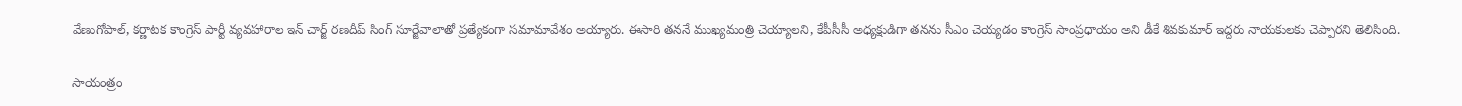వేణుగోపాల్, కర్ణాటక కాంగ్రెస్ పార్టీ వ్యవహారాల ఇన్ చార్జ్ రణదీప్ సింగ్ సూర్జేవాలాతో ప్రత్యేకంగా సమామావేశం అయ్యారు. ఈసారి తననే ముఖ్యమంత్రి చెయ్యాలని, కేపీసీసీ అధ్యక్షుడిగా తనను సీఎం చెయ్యడం కాంగ్రెస్ సాంప్రధాయం అని డీకే శివకుమార్ ఇద్దరు నాయకులకు చెప్పారని తెలిసింది.

సాయంత్రం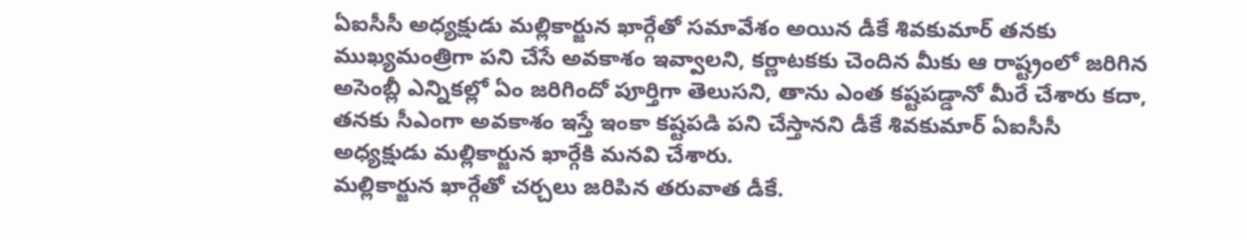ఏఐసీసీ అధ్యక్షుడు మల్లికార్జున ఖార్గేతో సమావేశం అయిన డీకే శివకుమార్ తనకు ముఖ్యమంత్రిగా పని చేసే అవకాశం ఇవ్వాలని, కర్ణాటకకు చెందిన మీకు ఆ రాష్ట్రంలో జరిగిన అసెంబ్లీ ఎన్నికల్లో ఏం జరిగిందో పూర్తిగా తెలుసని, తాను ఎంత కష్టపడ్డానో మీరే చేశారు కదా, తనకు సీఎంగా అవకాశం ఇస్తే ఇంకా కష్టపడి పని చేస్తానని డీకే శివకుమార్ ఏఐసీసీ అధ్యక్షుడు మల్లికార్జున ఖార్గేకి మనవి చేశారు.
మల్లికార్జున ఖార్గేతో చర్చలు జరిపిన తరువాత డీకే.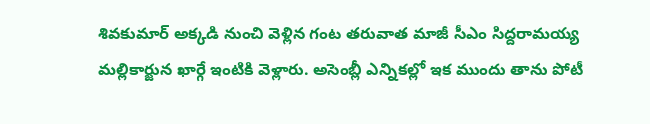శివకుమార్ అక్కడి నుంచి వెళ్లిన గంట తరువాత మాజీ సీఎం సిద్దరామయ్య మల్లికార్జున ఖార్గే ఇంటికి వెళ్లారు. అసెంబ్లీ ఎన్నికల్లో ఇక ముందు తాను పోటీ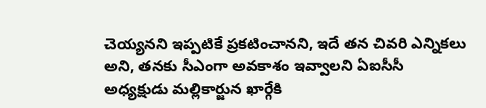చెయ్యనని ఇప్పటికే ప్రకటించానని, ఇదే తన చివరి ఎన్నికలు అని, తనకు సీఎంగా అవకాశం ఇవ్వాలని ఏఐసీసీ అధ్యక్షుడు మల్లికార్జున ఖార్గేకి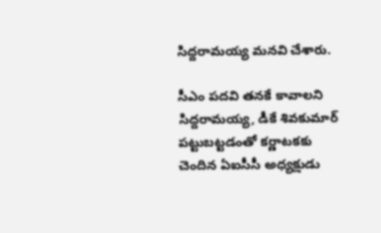సిద్దరామయ్య మనవి చేశారు.

సీఎం పదవి తనకే కావాలని సిద్దరామయ్య, డీకే శివకుమార్ పట్టుబట్టడంతో కర్ణాటకకు చెందిన ఏఐసీసీ అధ్యక్షుడు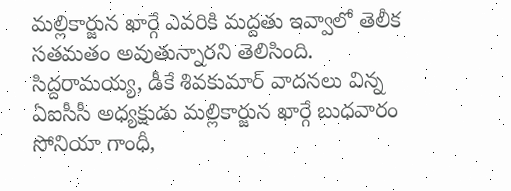మల్లికార్జున ఖార్గే ఎవరికి మద్దతు ఇవ్వాలో తెలీక సతమతం అవుతున్నారని తెలిసింది. సిద్దరామయ్య, డీకే శివకుమార్ వాదనలు విన్న ఏఐసీసీ అధ్యక్షుడు మల్లికార్జున ఖార్గే బుధవారం సోనియా గాంధీ,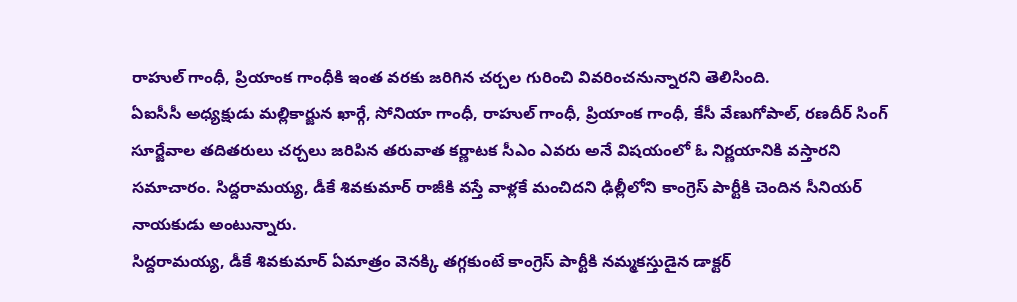రాహుల్ గాంధీ, ప్రియాంక గాంధీకి ఇంత వరకు జరిగిన చర్చల గురించి వివరించనున్నారని తెలిసింది.
ఏఐసీసీ అధ్యక్షుడు మల్లికార్జున ఖార్గే, సోనియా గాంధీ, రాహుల్ గాంధీ, ప్రియాంక గాంధీ, కేసీ వేణుగోపాల్, రణదీర్ సింగ్ సూర్జేవాల తదితరులు చర్చలు జరిపిన తరువాత కర్ణాటక సీఎం ఎవరు అనే విషయంలో ఓ నిర్ణయానికి వస్తారని సమాచారం. సిద్దరామయ్య, డీకే శివకుమార్ రాజీకి వస్తే వాళ్లకే మంచిదని ఢిల్లీలోని కాంగ్రెస్ పార్టీకి చెందిన సీనియర్ నాయకుడు అంటున్నారు.
సిద్దరామయ్య, డీకే శివకుమార్ ఏమాత్రం వెనక్కి తగ్గకుంటే కాంగ్రెస్ పార్టీకి నమ్మకస్తుడైన డాక్టర్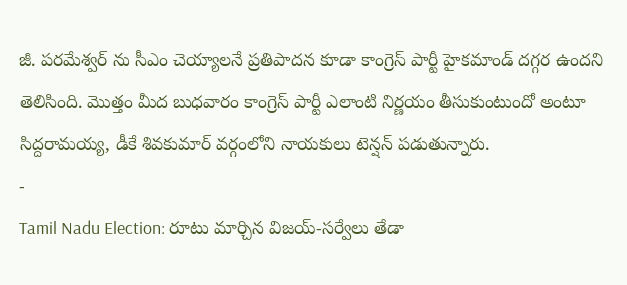జీ. పరమేశ్వర్ ను సీఎం చెయ్యాలనే ప్రతిపాదన కూడా కాంగ్రెస్ పార్టీ హైకమాండ్ దగ్గర ఉందని తెలిసింది. మొత్తం మీద బుధవారం కాంగ్రెస్ పార్టీ ఎలాంటి నిర్ణయం తీసుకుంటుందో అంటూ సిద్దరామయ్య, డీకే శివకుమార్ వర్గంలోని నాయకులు టెన్షన్ పడుతున్నారు.
-
Tamil Nadu Election: రూటు మార్చిన విజయ్-సర్వేలు తేడా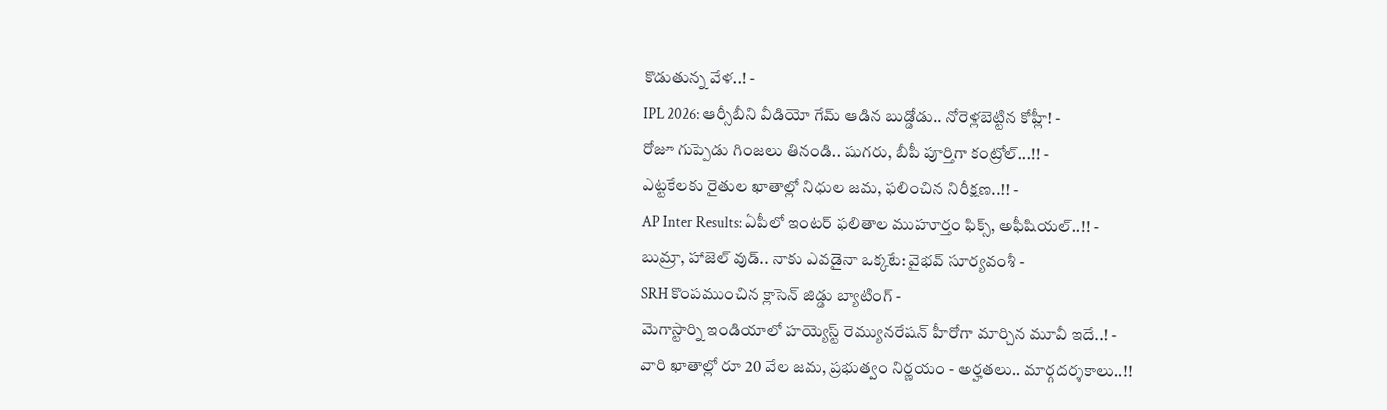కొడుతున్న వేళ..! -
IPL 2026: ఆర్సీబీని వీడియో గేమ్ ఆడిన బుడ్డోడు.. నోరెళ్లబెట్టిన కోహ్లీ! -
రోజూ గుప్పెడు గింజలు తినండి.. షుగరు, బీపీ పూర్తిగా కంట్రోల్...!! -
ఎట్టకేలకు రైతుల ఖాతాల్లో నిధుల జమ, ఫలించిన నిరీక్షణ..!! -
AP Inter Results: ఏపీలో ఇంటర్ ఫలితాల ముహూర్తం ఫిక్స్, అఫీషియల్..!! -
బుమ్రా, హాజెల్ వుడ్.. నాకు ఎవడైనా ఒక్కటే: వైభవ్ సూర్యవంశీ -
SRH కొంపముంచిన క్లాసెన్ జిడ్డు బ్యాటింగ్ -
మెగాస్టార్ని ఇండియాలో హయ్యెస్ట్ రెమ్యునరేషన్ హీరోగా మార్చిన మూవీ ఇదే..! -
వారి ఖాతాల్లో రూ 20 వేల జమ, ప్రభుత్వం నిర్ణయం - అర్హతలు.. మార్గదర్శకాలు..!!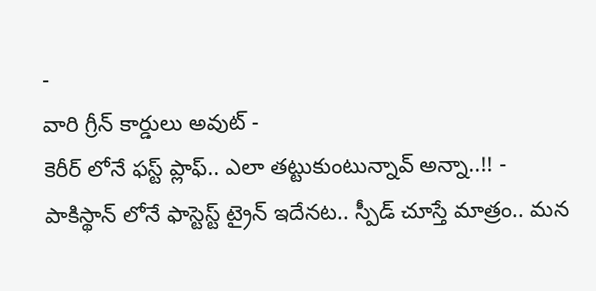-
వారి గ్రీన్ కార్డులు అవుట్ -
కెరీర్ లోనే ఫస్ట్ ప్లాఫ్.. ఎలా తట్టుకుంటున్నావ్ అన్నా..!! -
పాకిస్థాన్ లోనే ఫాస్టెస్ట్ ట్రైన్ ఇదేనట.. స్పీడ్ చూస్తే మాత్రం.. మన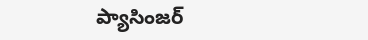ప్యాసింజర్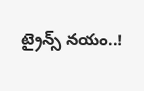ట్రైన్స్ నయం..!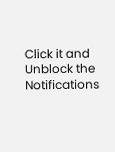Click it and Unblock the Notifications